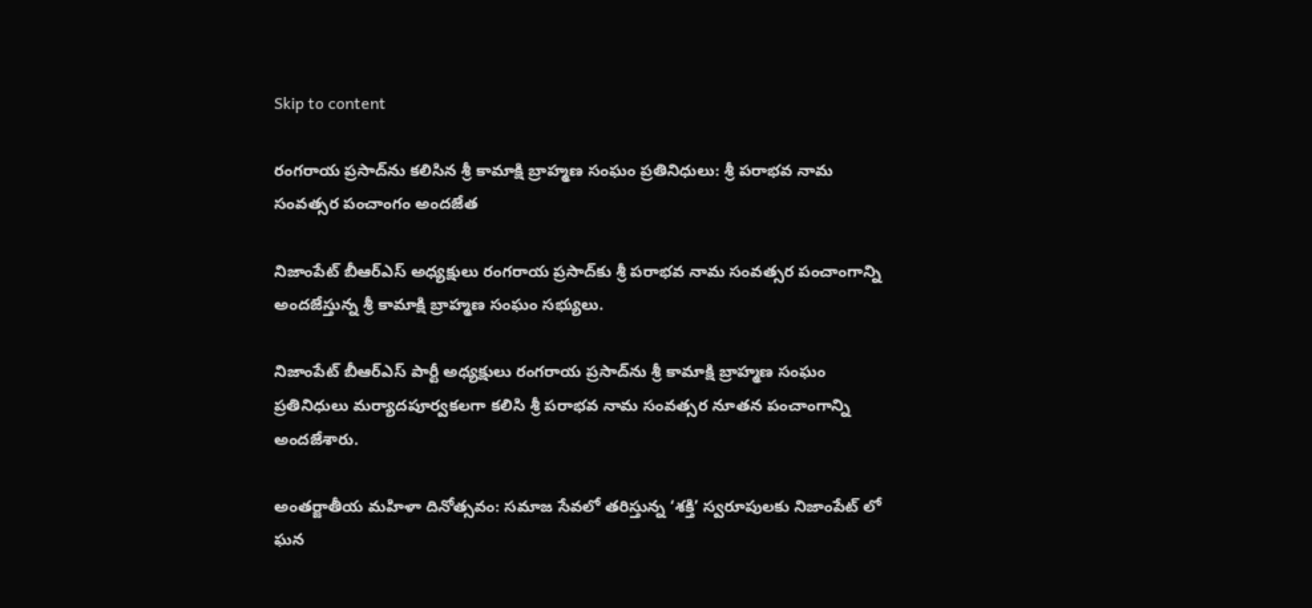Skip to content

రంగరాయ ప్రసాద్‌ను కలిసిన శ్రీ కామాక్షి బ్రాహ్మణ సంఘం ప్రతినిధులు: శ్రీ పరాభవ నామ సంవత్సర పంచాంగం అందజేత

నిజాంపేట్ బీఆర్ఎస్ అధ్యక్షులు రంగరాయ ప్రసాద్‌కు శ్రీ పరాభవ నామ సంవత్సర పంచాంగాన్ని అందజేస్తున్న శ్రీ కామాక్షి బ్రాహ్మణ సంఘం సభ్యులు.

నిజాంపేట్ బీఆర్ఎస్ పార్టీ అధ్యక్షులు రంగరాయ ప్రసాద్‌ను శ్రీ కామాక్షి బ్రాహ్మణ సంఘం ప్రతినిధులు మర్యాదపూర్వకలగా కలిసి శ్రీ పరాభవ నామ సంవత్సర నూతన పంచాంగాన్ని అందజేశారు.

అంతర్జాతీయ మహిళా దినోత్సవం: సమాజ సేవలో తరిస్తున్న ‘శక్తి’ స్వరూపులకు నిజాంపేట్ లో ఘన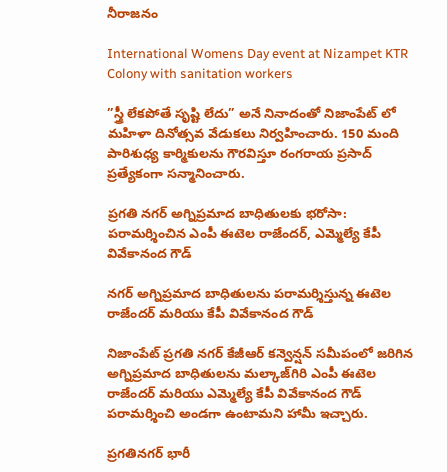నీరాజనం

International Womens Day event at Nizampet KTR Colony with sanitation workers

”స్త్రీ లేకపోతే సృష్టి లేదు” అనే నినాదంతో నిజాంపేట్ లో మహిళా దినోత్సవ వేడుకలు నిర్వహించారు. 150 మంది పారిశుధ్య కార్మికులను గౌరవిస్తూ రంగరాయ ప్రసాద్ ప్రత్యేకంగా సన్మానించారు.

ప్రగతి నగర్ అగ్నిప్రమాద బాధితులకు భరోసా: పరామర్శించిన ఎంపీ ఈటెల రాజేందర్, ఎమ్మెల్యే కేపీ వివేకానంద గౌడ్

నగర్ అగ్నిప్రమాద బాధితులను పరామర్శిస్తున్న ఈటెల రాజేందర్ మరియు కేపీ వివేకానంద గౌడ్

నిజాంపేట్ ప్రగతి నగర్ కేజీఆర్ కన్వెన్షన్ సమీపంలో జరిగిన అగ్నిప్రమాద బాధితులను మల్కాజ్‌గిరి ఎంపీ ఈటెల రాజేందర్ మరియు ఎమ్మెల్యే కేపీ వివేకానంద గౌడ్ పరామర్శించి అండగా ఉంటామని హామీ ఇచ్చారు.

ప్రగతినగర్ భారీ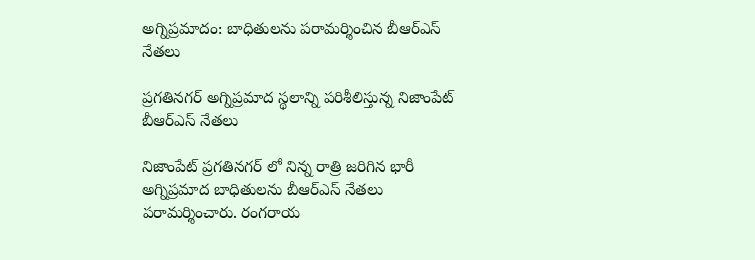అగ్నిప్రమాదం: బాధితులను పరామర్శించిన బీఆర్ఎస్ నేతలు

ప్రగతినగర్ అగ్నిప్రమాద స్థలాన్ని పరిశీలిస్తున్న నిజాంపేట్ బీఆర్ఎస్ నేతలు

నిజాంపేట్ ప్రగతినగర్ లో నిన్న రాత్రి జరిగిన భారీ అగ్నిప్రమాద బాధితులను బీఆర్ఎస్ నేతలు పరామర్శించారు. రంగరాయ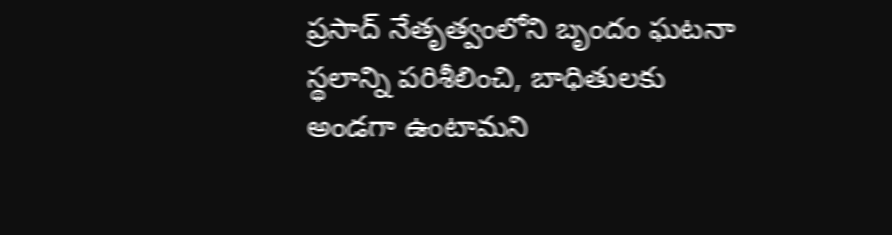ప్రసాద్ నేతృత్వంలోని బృందం ఘటనా స్థలాన్ని పరిశీలించి, బాధితులకు అండగా ఉంటామని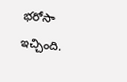భరోసా ఇచ్చింది.